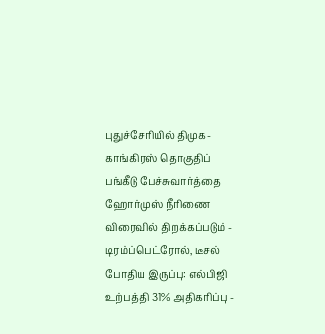புதுச்சேரியில் திமுக-காங்கிரஸ் தொகுதிப் பங்கீடு பேச்சுவார்த்தை ஹோர்முஸ் நீரிணை விரைவில் திறக்கப்படும் - டிரம்ப்பெட்ரோல், டீசல் போதிய இருப்பு: எல்பிஜி உற்பத்தி 31% அதிகரிப்பு -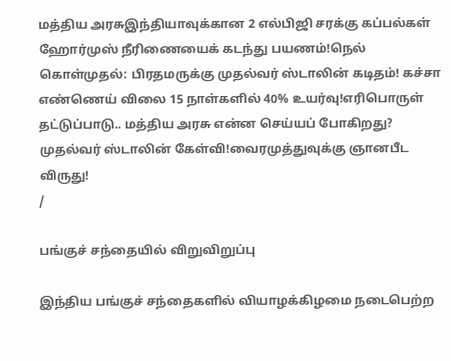மத்திய அரசுஇந்தியாவுக்கான 2 எல்பிஜி சரக்கு கப்பல்கள் ஹோர்முஸ் நீரிணையைக் கடந்து பயணம்!நெல் கொள்முதல்: பிரதமருக்கு முதல்வர் ஸ்டாலின் கடிதம்! கச்சா எண்ணெய் விலை 15 நாள்களில் 40% உயர்வு!எரிபொருள் தட்டுப்பாடு.. மத்திய அரசு என்ன செய்யப் போகிறது? முதல்வர் ஸ்டாலின் கேள்வி!வைரமுத்துவுக்கு ஞானபீட விருது!
/

பங்குச் சந்தையில் விறுவிறுப்பு

இந்திய பங்குச் சந்தைகளில் வியாழக்கிழமை நடைபெற்ற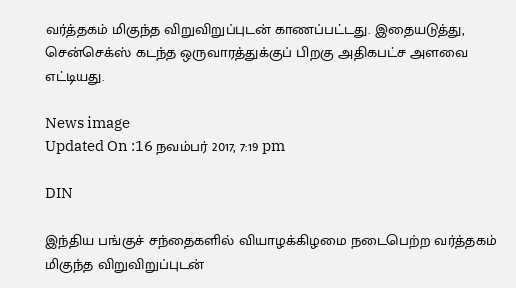வர்த்தகம் மிகுந்த விறுவிறுப்புடன் காணப்பட்டது. இதையடுத்து, சென்செக்ஸ் கடந்த ஒருவாரத்துக்குப் பிறகு அதிகபட்ச அளவை எட்டியது.

News image
Updated On :16 நவம்பர் 2017, 7:19 pm

DIN

இந்திய பங்குச் சந்தைகளில் வியாழக்கிழமை நடைபெற்ற வர்த்தகம் மிகுந்த விறுவிறுப்புடன்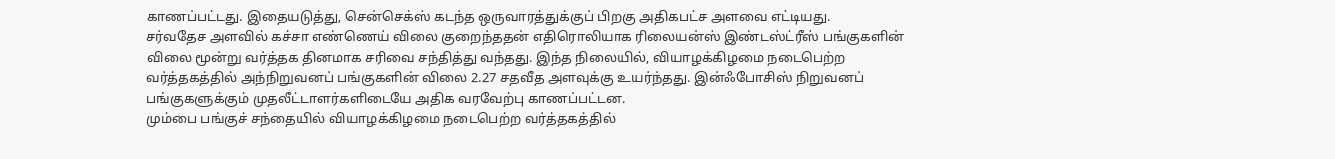காணப்பட்டது. இதையடுத்து, சென்செக்ஸ் கடந்த ஒருவாரத்துக்குப் பிறகு அதிகபட்ச அளவை எட்டியது.
சர்வதேச அளவில் கச்சா எண்ணெய் விலை குறைந்ததன் எதிரொலியாக ரிலையன்ஸ் இண்டஸ்ட்ரீஸ் பங்குகளின் விலை மூன்று வர்த்தக தினமாக சரிவை சந்தித்து வந்தது. இந்த நிலையில், வியாழக்கிழமை நடைபெற்ற வர்த்தகத்தில் அந்நிறுவனப் பங்குகளின் விலை 2.27 சதவீத அளவுக்கு உயர்ந்தது. இன்ஃபோசிஸ் நிறுவனப் பங்குகளுக்கும் முதலீட்டாளர்களிடையே அதிக வரவேற்பு காணப்பட்டன.
மும்பை பங்குச் சந்தையில் வியாழக்கிழமை நடைபெற்ற வர்த்தகத்தில்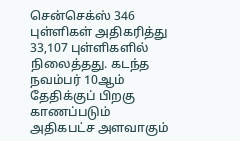சென்செக்ஸ் 346 புள்ளிகள் அதிகரித்து 33,107 புள்ளிகளில் நிலைத்தது. கடந்த நவம்பர் 10ஆம் தேதிக்குப் பிறகு காணப்படும் அதிகபட்ச அளவாகும்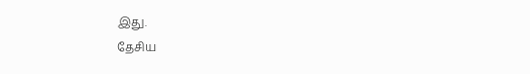இது.
தேசிய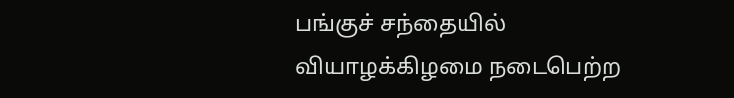பங்குச் சந்தையில் வியாழக்கிழமை நடைபெற்ற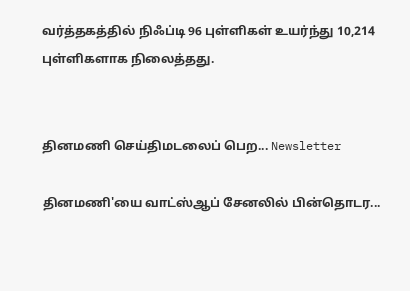வர்த்தகத்தில் நிஃப்டி 96 புள்ளிகள் உயர்ந்து 10,214 புள்ளிகளாக நிலைத்தது.


தினமணி செய்திமடலைப் பெற... Newsletter

தினமணி'யை வாட்ஸ்ஆப் சேனலில் பின்தொடர...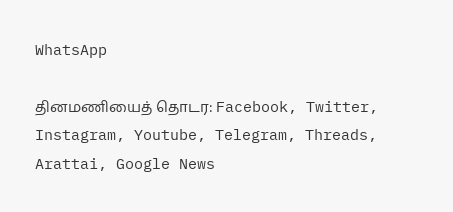WhatsApp

தினமணியைத் தொடர: Facebook, Twitter, Instagram, Youtube, Telegram, Threads, Arattai, Google News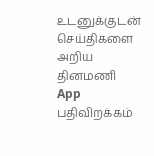உடனுக்குடன் செய்திகளை அறிய தினமணி App பதிவிறக்கம்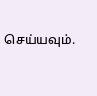செய்யவும்.